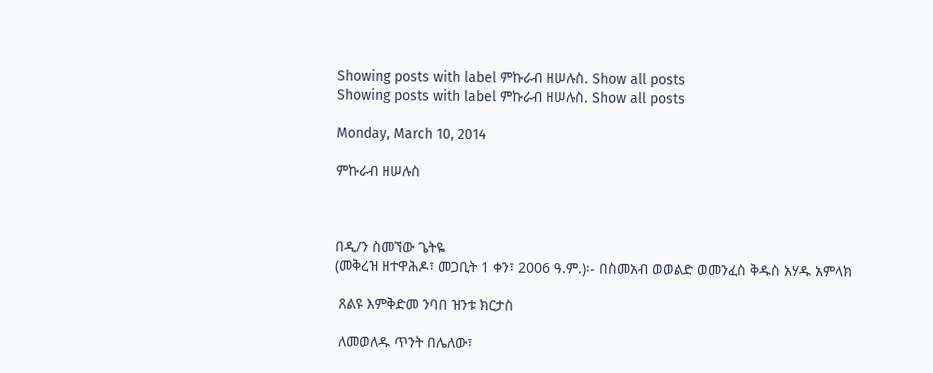Showing posts with label ምኩራብ ዘሠሉስ. Show all posts
Showing posts with label ምኩራብ ዘሠሉስ. Show all posts

Monday, March 10, 2014

ምኩራብ ዘሠሉስ



በዲ/ን ስመኘው ጌትዬ
(መቅረዝ ዘተዋሕዶ፣ መጋቢት 1 ቀን፣ 2006 ዓ.ም.)፡- በስመአብ ወወልድ ወመንፈስ ቅዱስ አሃዱ አምላክ

 ጸልዩ እምቅድመ ንባበ ዝንቱ ክርታስ

 ለመወለዱ ጥንት በሌለው፣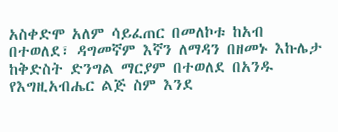አስቀድሞ አለም ሳይፈጠር በመለኮቱ ከአብ በተወለደ፣ ዳግመኛም እኛን ለማዳን በዘመኑ እኩሌታ ከቅድስት ድንግል ማርያም በተወለደ በአንዱ የእግዚአብሔር ልጅ ስም እንደ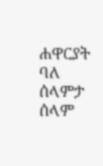ሐዋርያት ባለ ሰላምታ ሰላም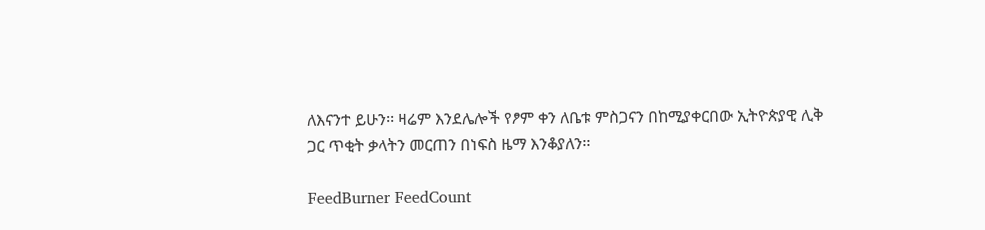ለእናንተ ይሁን፡፡ ዛሬም እንደሌሎች የፆም ቀን ለቤቱ ምስጋናን በከሚያቀርበው ኢትዮጵያዊ ሊቅ ጋር ጥቂት ቃላትን መርጠን በነፍስ ዜማ እንቆያለን፡፡

FeedBurner FeedCount